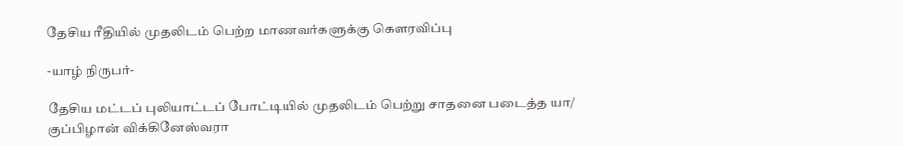தேசிய ரீதியில் முதலிடம் பெற்ற மாணவர்களுக்கு கௌரவிப்பு

-யாழ் நிருபர்-

தேசிய மட்டப் புலியாட்டப் போட்டியில் முதலிடம் பெற்று சாதனை படைத்த யா/ குப்பிழான் விக்கினேஸ்வரா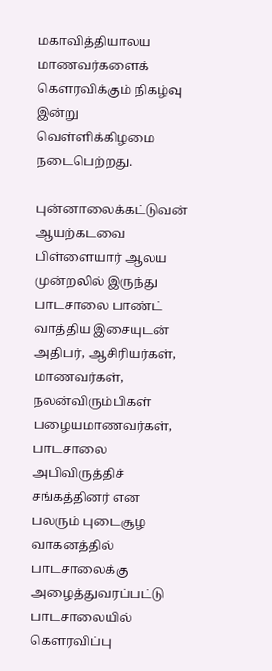மகாவித்தியாலய மாணவர்களைக் கௌரவிக்கும் நிகழ்வு இன்று வெள்ளிக்கிழமை நடைபெற்றது.

புன்னாலைக்கட்டுவன் ஆயற்கடவை பிள்ளையார் ஆலய முன்றலில் இருந்து பாடசாலை பாண்ட் வாத்திய இசையுடன் அதிபர், ஆசிரியர்கள், மாணவர்கள், நலன்விரும்பிகள் பழையமாணவர்கள், பாடசாலை அபிவிருத்திச் சங்கத்தினர் என பலரும் புடைசூழ வாகனத்தில் பாடசாலைக்கு அழைத்துவரப்பட்டு பாடசாலையில் கௌரவிப்பு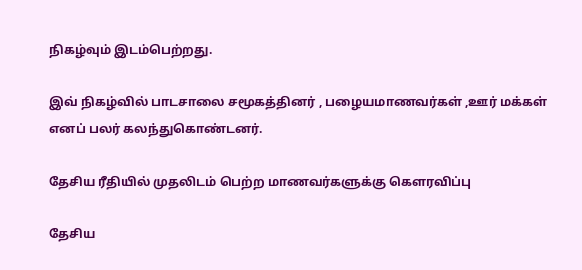நிகழ்வும் இடம்பெற்றது.

இவ் நிகழ்வில் பாடசாலை சமூகத்தினர் , பழையமாணவர்கள் ,ஊர் மக்கள் எனப் பலர் கலந்துகொண்டனர்.

தேசிய ரீதியில் முதலிடம் பெற்ற மாணவர்களுக்கு கௌரவிப்பு

தேசிய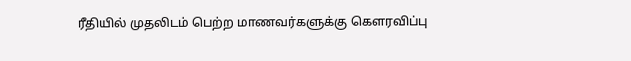ரீதியில் முதலிடம் பெற்ற மாணவர்களுக்கு கௌரவிப்பு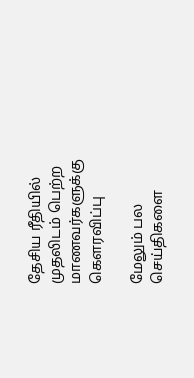தேசிய ரீதியில் முதலிடம் பெற்ற மாணவர்களுக்கு கௌரவிப்பு

மேலும் பல செய்திகளை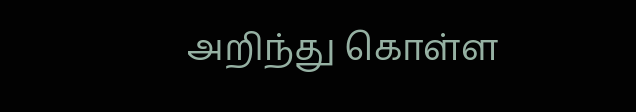அறிந்து கொள்ள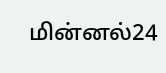மின்னல்24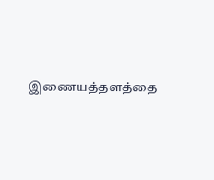இணையத்தளத்தை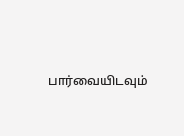பார்வையிடவும்